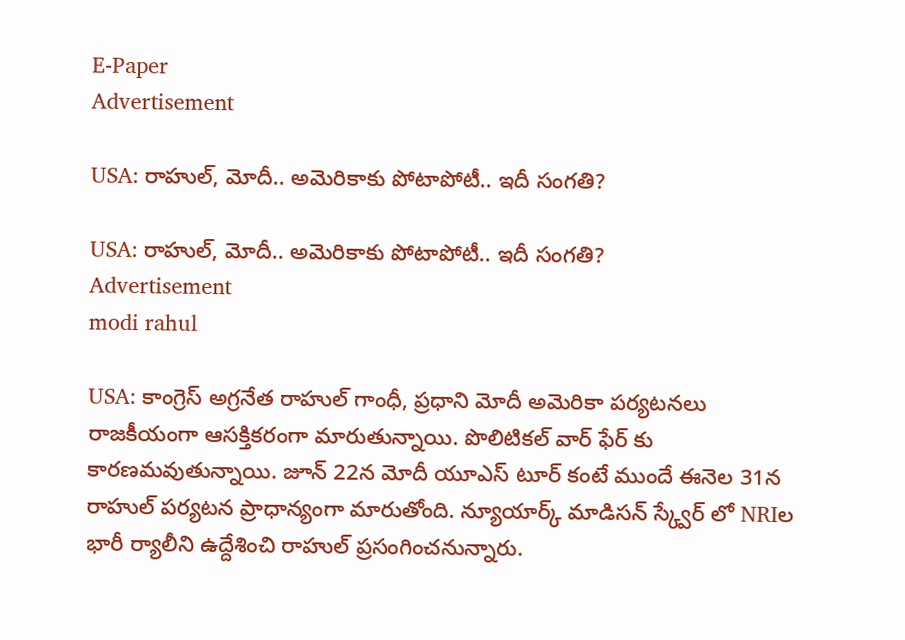E-Paper
Advertisement

USA: రాహుల్, మోదీ.. అమెరికాకు పోటాపోటీ.. ఇదీ సంగతి?

USA: రాహుల్, మోదీ.. అమెరికాకు పోటాపోటీ.. ఇదీ సంగతి?
Advertisement
modi rahul

USA: కాంగ్రెస్ అగ్రనేత రాహుల్ గాంధీ, ప్రధాని మోదీ అమెరికా పర్యటనలు రాజకీయంగా ఆసక్తికరంగా మారుతున్నాయి. పొలిటికల్ వార్ ఫేర్ కు కారణమవుతున్నాయి. జూన్ 22న మోదీ యూఎస్ టూర్ కంటే ముందే ఈనెల 31న రాహుల్ పర్యటన ప్రాధాన్యంగా మారుతోంది. న్యూయార్క్ మాడిసన్ స్క్వేర్ లో NRIల భారీ ర్యాలీని ఉద్దేశించి రాహుల్ ప్రసంగించనున్నారు.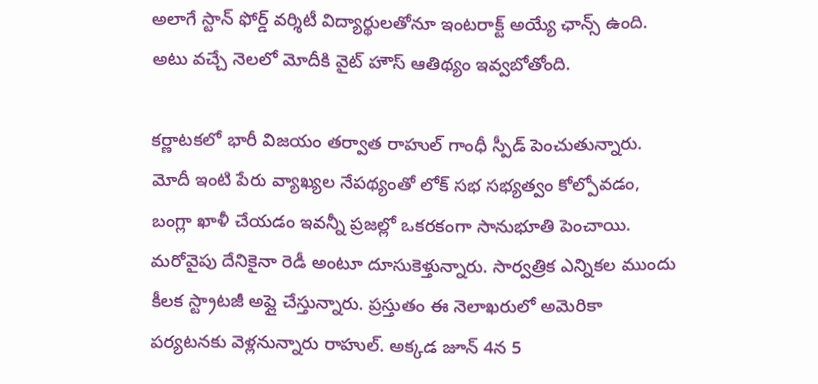అలాగే స్టాన్ ఫోర్డ్ వర్శిటీ విద్యార్థులతోనూ ఇంటరాక్ట్ అయ్యే ఛాన్స్ ఉంది. అటు వచ్చే నెలలో మోదీకి వైట్ హౌస్ ఆతిథ్యం ఇవ్వబోతోంది.

కర్ణాటకలో భారీ విజయం తర్వాత రాహుల్ గాంధీ స్పీడ్ పెంచుతున్నారు. మోదీ ఇంటి పేరు వ్యాఖ్యల నేపథ్యంతో లోక్ సభ సభ్యత్వం కోల్పోవడం, బంగ్లా ఖాళీ చేయడం ఇవన్నీ ప్రజల్లో ఒకరకంగా సానుభూతి పెంచాయి. మరోవైపు దేనికైనా రెడీ అంటూ దూసుకెళ్తున్నారు. సార్వత్రిక ఎన్నికల ముందు కీలక స్ట్రాటజీ అప్లై చేస్తున్నారు. ప్రస్తుతం ఈ నెలాఖరులో అమెరికా పర్యటనకు వెళ్లనున్నారు రాహుల్. అక్కడ జూన్ 4న 5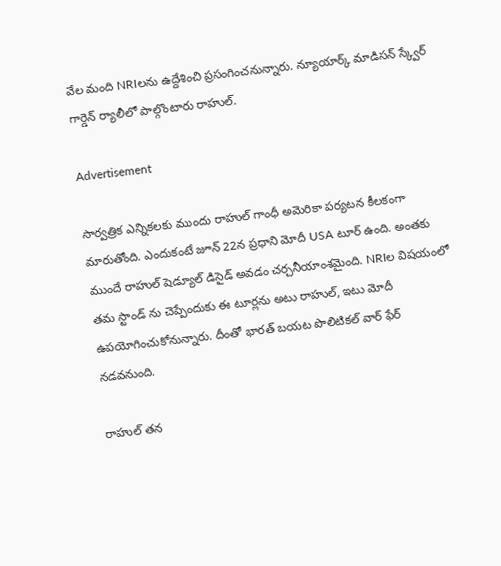వేల మంది NRIలను ఉద్దేశించి ప్రసంగించనున్నారు. న్యూయార్క్ మాడిసన్ స్క్వేర్ గార్డెన్ ర్యాలీలో పాల్గొంటారు రాహుల్.

Advertisement

సార్వత్రిక ఎన్నికలకు ముందు రాహుల్ గాంధీ అమెరికా పర్యటన కీలకంగా మారుతోంది. ఎందుకంటే జూన్ 22న ప్రధాని మోదీ USA టూర్ ఉంది. అంతకు ముందే రాహుల్ షెడ్యూల్ డిసైడ్ అవడం చర్చనీయాంశమైంది. NRIల విషయంలో తమ స్టాండ్ ను చెప్పేందుకు ఈ టూర్లను అటు రాహుల్, ఇటు మోదీ ఉపయోగించుకోనున్నారు. దీంతో భారత్ బయట పొలిటికల్ వార్ ఫేర్ నడవనుంది.

రాహుల్ తన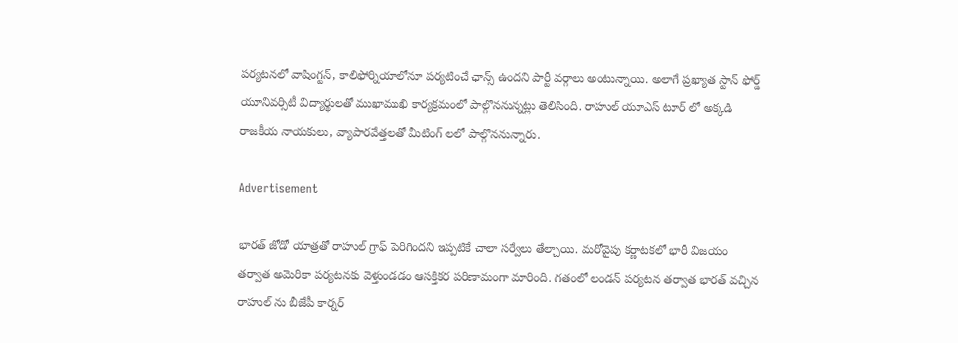పర్యటనలో వాషింగ్టన్, కాలిఫోర్నియాలోనూ పర్యటించే ఛాన్స్ ఉందని పార్టీ వర్గాలు అంటున్నాయి. అలాగే ప్రఖ్యాత స్టాన్ ఫోర్డ్ యూనివర్సిటీ విద్యార్థులతో ముఖాముఖి కార్యక్రమంలో పాల్గొననున్నట్లు తెలిసింది. రాహుల్ యూఎస్ టూర్ లో అక్కడి రాజకీయ నాయకులు, వ్యాపారవేత్తలతో మీటింగ్ లలో పాల్గొననున్నారు.

Advertisement

భారత్ జోడో యాత్రతో రాహుల్ గ్రాఫ్ పెరిగిందని ఇప్పటికే చాలా సర్వేలు తేల్చాయి. మరోవైపు కర్ణాటకలో భారీ విజయం తర్వాత అమెరికా పర్యటనకు వెళ్తుండడం ఆసక్తికర పరిణామంగా మారింది. గతంలో లండన్ పర్యటన తర్వాత భారత్ వచ్చిన రాహుల్ ను బీజేపీ కార్నర్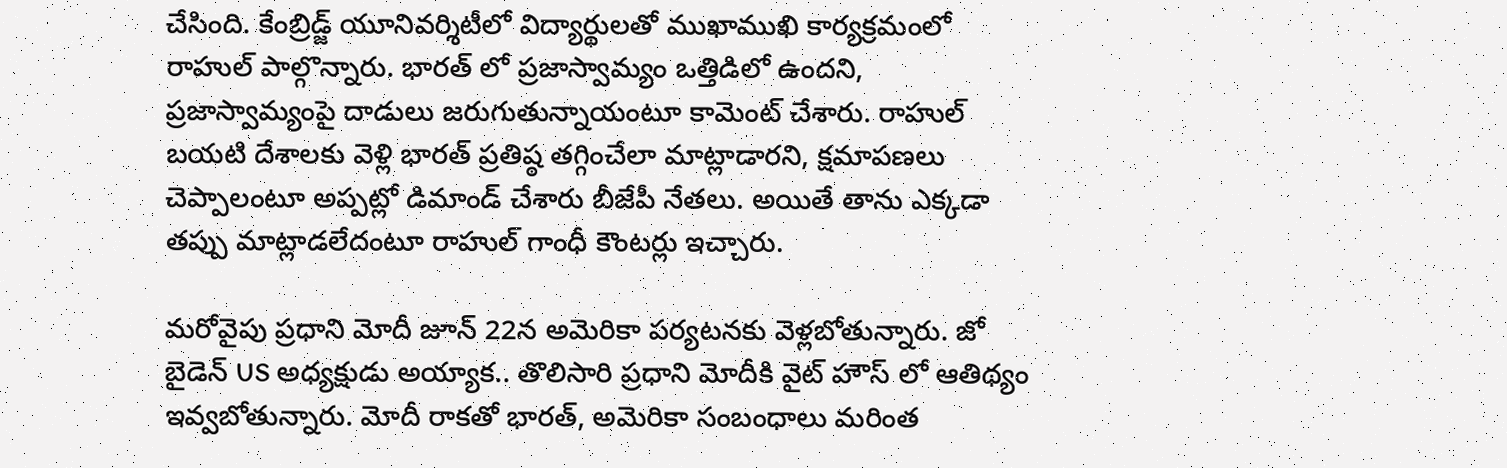చేసింది. కేంబ్రిడ్జ్ యూనివర్శిటీలో విద్యార్థులతో ముఖాముఖి కార్యక్రమంలో రాహుల్ పాల్గొన్నారు. భారత్ లో ప్రజాస్వామ్యం ఒత్తిడిలో ఉందని, ప్రజాస్వామ్యంపై దాడులు జరుగుతున్నాయంటూ కామెంట్ చేశారు. రాహుల్ బయటి దేశాలకు వెళ్లి భారత్ ప్రతిష్ఠ తగ్గించేలా మాట్లాడారని, క్షమాపణలు చెప్పాలంటూ అప్పట్లో డిమాండ్ చేశారు బీజేపీ నేతలు. అయితే తాను ఎక్కడా తప్పు మాట్లాడలేదంటూ రాహుల్ గాంధీ కౌంటర్లు ఇచ్చారు.

మరోవైపు ప్రధాని మోదీ జూన్ 22న అమెరికా పర్యటనకు వెళ్లబోతున్నారు. జో బైడెన్ US అధ్యక్షుడు అయ్యాక.. తొలిసారి ప్రధాని మోదీకి వైట్ హౌస్ లో ఆతిథ్యం ఇవ్వబోతున్నారు. మోదీ రాకతో భారత్, అమెరికా సంబంధాలు మరింత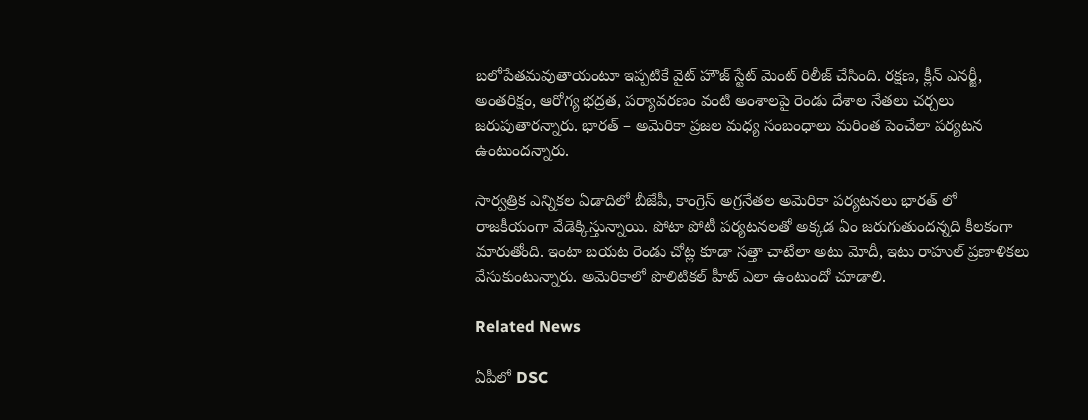బలోపేతమవుతాయంటూ ఇప్పటికే వైట్ హౌజ్ స్టేట్ మెంట్ రిలీజ్ చేసింది. రక్షణ, క్లీన్ ఎనర్జీ, అంతరిక్షం, ఆరోగ్య భద్రత, పర్యావరణం వంటి అంశాలపై రెండు దేశాల నేతలు చర్చలు జరుపుతారన్నారు. భారత్ – అమెరికా ప్రజల మధ్య సంబంధాలు మరింత పెంచేలా పర్యటన ఉంటుందన్నారు.

సార్వత్రిక ఎన్నికల ఏడాదిలో బీజేపీ, కాంగ్రెస్ అగ్రనేతల అమెరికా పర్యటనలు భారత్ లో రాజకీయంగా వేడెక్కిస్తున్నాయి. పోటా పోటీ పర్యటనలతో అక్కడ ఏం జరుగుతుందన్నది కీలకంగా మారుతోంది. ఇంటా బయట రెండు చోట్ల కూడా సత్తా చాటేలా అటు మోదీ, ఇటు రాహుల్ ప్రణాళికలు వేసుకుంటున్నారు. అమెరికాలో పొలిటికల్ హీట్ ఎలా ఉంటుందో చూడాలి.

Related News

ఏపీలో DSC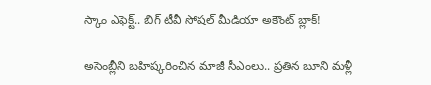స్కాం ఎఫెక్ట్.. బిగ్ టీవీ సోషల్ మీడియా అకౌంట్ బ్లాక్!

అసెంబ్లీని బ‌హిష్క‌రించిన మాజీ సీఎంలు.. ప్ర‌తిన‌ బూని మ‌ళ్లీ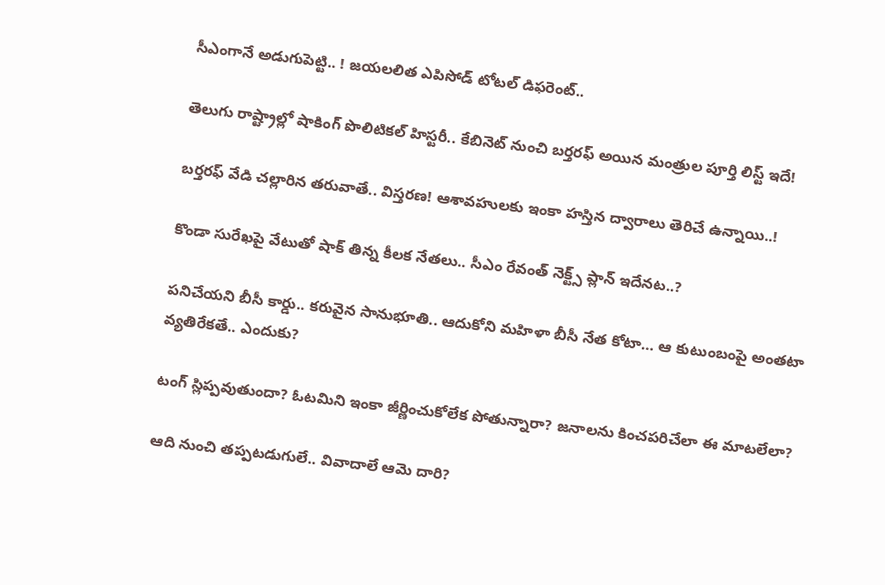సీఎంగానే అడుగుపెట్టి.. ! జ‌య‌లలిత ఎపిసోడ్ టోట‌ల్ డిఫ‌రెంట్‌..

తెలుగు రాష్ట్రాల్లో షాకింగ్ పొలిటికల్ హిస్టరీ.. కేబినెట్ నుంచి బర్తరఫ్‌ అయిన మంత్రుల పూర్తి లిస్ట్ ఇదే!

బ‌ర్త‌ర‌ఫ్ వేడి చ‌ల్లారిన త‌రువాతే.. విస్త‌ర‌ణ‌! ఆశావహులకు ఇంకా హ‌స్తిన‌ ద్వారాలు తెరిచే ఉన్నాయి..!

కొండా సురేఖపై వేటుతో షాక్ తిన్న కీలక నేతలు.. సీఎం రేవంత్ నెక్ట్స్ ప్లాన్ ఇదేనట..?

ప‌నిచేయ‌ని బీసీ కార్డు.. కరువైన సానుభూతి.. ఆదుకోని మ‌హిళా బీసీ నేత కోటా… ఆ కుటుంబంపై అంత‌టా వ్య‌తిరేక‌తే.. ఎందుకు?

టంగ్ స్లిప్ప‌వుతుందా? ఓట‌మిని ఇంకా జీర్ణించుకోలేక పోతున్నారా? జ‌నాల‌ను కించ‌ప‌రిచేలా ఈ మాట‌లేలా?

ఆది నుంచి త‌ప్పట‌డుగులే.. వివాదాలే ఆమె దారి?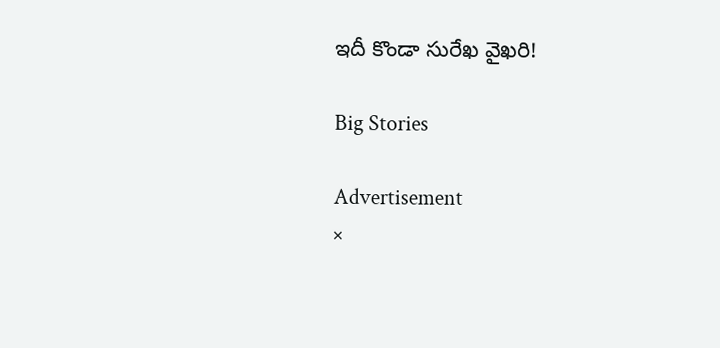ఇదీ కొండా సురేఖ వైఖరి!

Big Stories

Advertisement
×